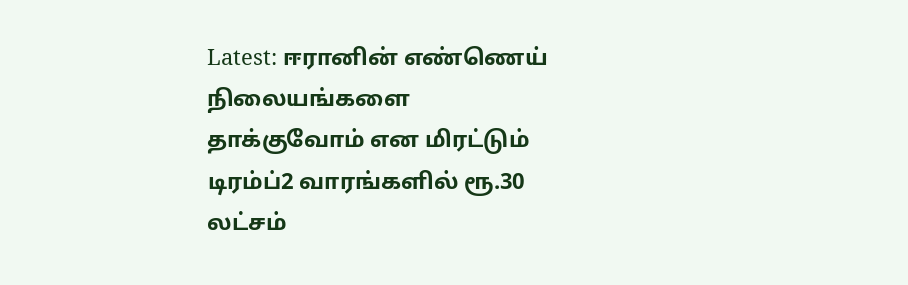Latest: ஈரானின் எண்ணெய் நிலையங்களை தாக்குவோம் என மிரட்டும் டிரம்ப்2 வாரங்களில் ரூ.30 லட்சம்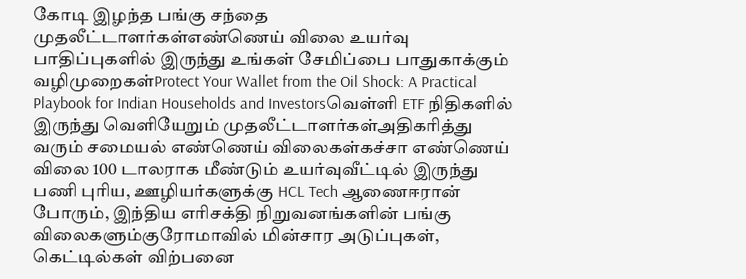கோடி இழந்த பங்கு சந்தை முதலீட்டாளர்கள்எண்ணெய் விலை உயர்வு பாதிப்புகளில் இருந்து உங்கள் சேமிப்பை பாதுகாக்கும் வழிமுறைகள்Protect Your Wallet from the Oil Shock: A Practical Playbook for Indian Households and Investorsவெள்ளி ETF நிதிகளில் இருந்து வெளியேறும் முதலீட்டாளர்கள்அதிகரித்து வரும் சமையல் எண்ணெய் விலைகள்கச்சா எண்ணெய் விலை 100 டாலராக மீண்டும் உயர்வுவீட்டில் இருந்து பணி புரிய, ஊழியர்களுக்கு HCL Tech ஆணைஈரான் போரும், இந்திய எரிசக்தி நிறுவனங்களின் பங்கு விலைகளும்குரோமாவில் மின்சார அடுப்புகள், கெட்டில்கள் விற்பனை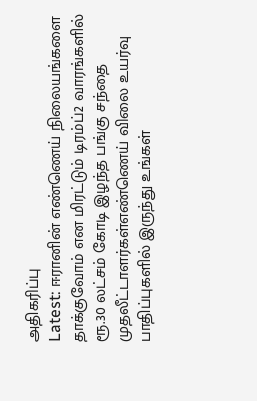அதிகரிப்பு
Latest: ஈரானின் எண்ணெய் நிலையங்களை தாக்குவோம் என மிரட்டும் டிரம்ப்2 வாரங்களில் ரூ.30 லட்சம் கோடி இழந்த பங்கு சந்தை முதலீட்டாளர்கள்எண்ணெய் விலை உயர்வு பாதிப்புகளில் இருந்து உங்கள்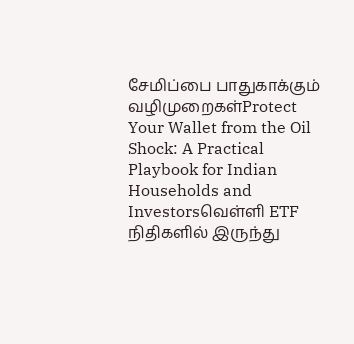சேமிப்பை பாதுகாக்கும் வழிமுறைகள்Protect Your Wallet from the Oil Shock: A Practical Playbook for Indian Households and Investorsவெள்ளி ETF நிதிகளில் இருந்து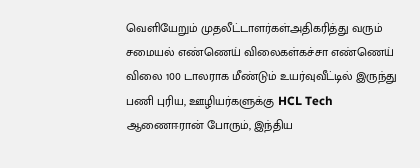வெளியேறும் முதலீட்டாளர்கள்அதிகரித்து வரும் சமையல் எண்ணெய் விலைகள்கச்சா எண்ணெய் விலை 100 டாலராக மீண்டும் உயர்வுவீட்டில் இருந்து பணி புரிய, ஊழியர்களுக்கு HCL Tech ஆணைஈரான் போரும், இந்திய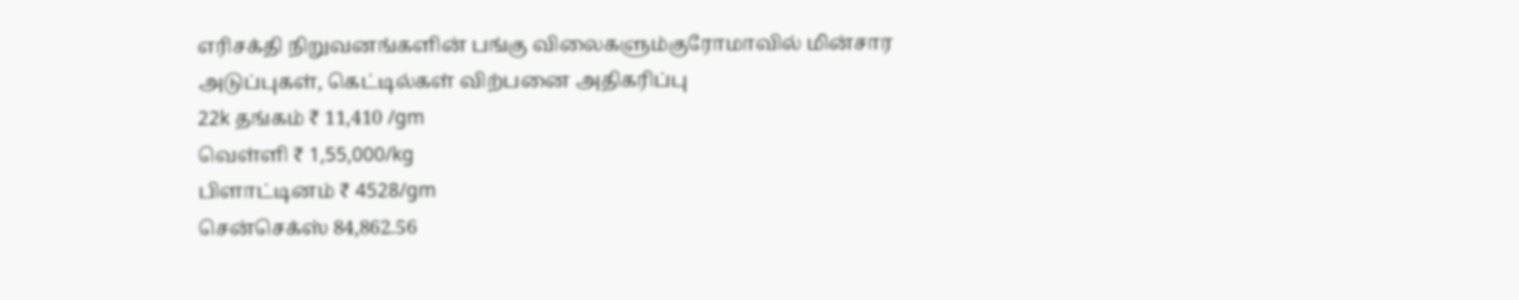எரிசக்தி நிறுவனங்களின் பங்கு விலைகளும்குரோமாவில் மின்சார அடுப்புகள், கெட்டில்கள் விற்பனை அதிகரிப்பு
22k தங்கம் ₹ 11,410 /gm
வெள்ளி ₹ 1,55,000/kg
பிளாட்டினம் ₹ 4528/gm
சென்செக்ஸ் 84,862.56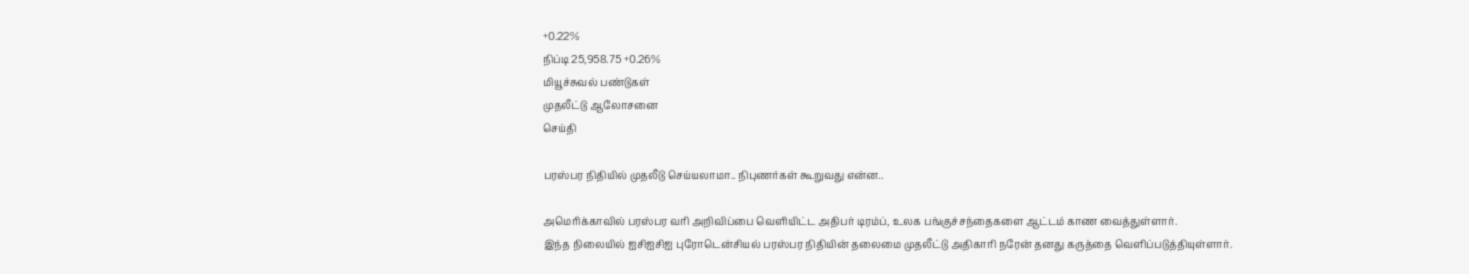+0.22%
நிப்டி 25,958.75 +0.26%
மியூச்சுவல் பண்டுகள்
முதலீட்டு ஆலோசனை
செய்தி

பரஸ்பர நிதியில் முதலீடு செய்யலாமா.. நிபுணர்கள் கூறுவது என்ன..

அமெரிக்காவில் பரஸ்பர வரி அறிவிப்பை வெளியிட்ட அதிபர் டிரம்ப், உலக பங்குச்சந்தைகளை ஆட்டம் காண வைத்துள்ளார்.
இந்த நிலையில் ஐசிஐசிஐ புரோடென்சியல் பரஸ்பர நிதியின் தலைமை முதலீட்டு அதிகாரி நரேன் தனது கருத்தை வெளிப்படுத்தியுள்ளார்.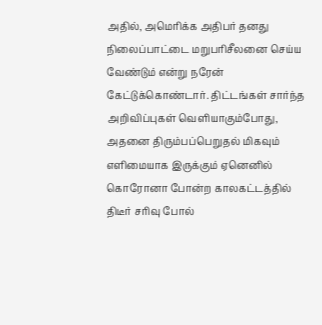அதில், அமெரிக்க அதிபர் தனது நிலைப்பாட்டை மறுபரிசீலனை செய்ய வேண்டும் என்று நரேன் கேட்டுக்கொண்டார். திட்டங்கள் சார்ந்த அறிவிப்புகள் வெளியாகும்போது, அதனை திரும்பப்பெறுதல் மிகவும் எளிமையாக இருக்கும் ஏனெனில் கொரோனா போன்ற காலகட்டத்தில் திடீர் சரிவு போல்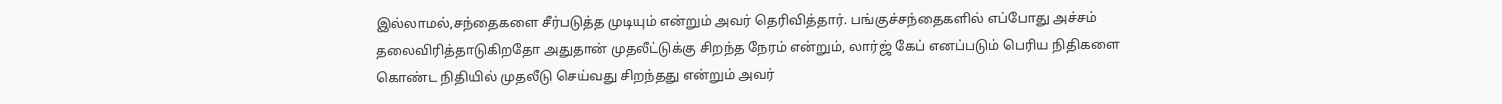இல்லாமல்,சந்தைகளை சீர்படுத்த முடியும் என்றும் அவர் தெரிவித்தார். பங்குச்சந்தைகளில் எப்போது அச்சம் தலைவிரித்தாடுகிறதோ அதுதான் முதலீட்டுக்கு சிறந்த நேரம் என்றும், லார்ஜ் கேப் எனப்படும் பெரிய நிதிகளை கொண்ட நிதியில் முதலீடு செய்வது சிறந்தது என்றும் அவர்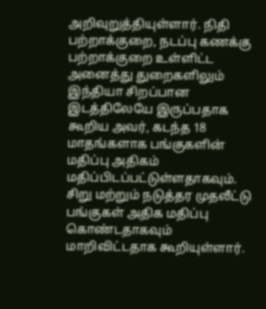அறிவுறுத்தியுள்ளார். நிதி பற்றாக்குறை, நடப்பு கணக்கு பற்றாக்குறை உள்ளிட்ட அனைத்து துறைகளிலும் இந்தியா சிறப்பான இடத்திலேயே இருப்பதாக கூறிய அவர், கடந்த 18 மாதங்களாக பங்குகளின் மதிப்பு அதிகம் மதிப்பிடப்பட்டுள்ளதாகவும். சிறு மற்றும் நடுத்தர முதலீட்டு பங்குகள் அதிக மதிப்பு கொண்டதாகவும் மாறிவிட்டதாக கூறியுள்ளார்.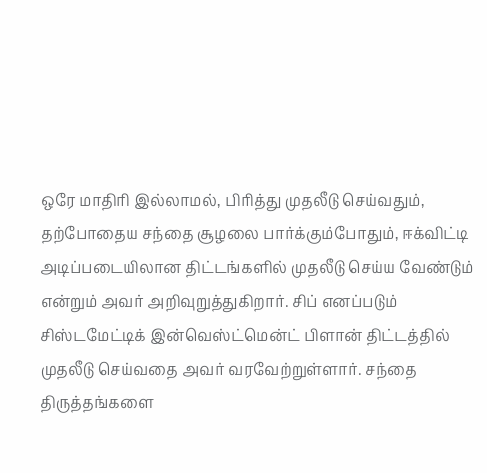ஒரே மாதிரி இல்லாமல், பிரித்து முதலீடு செய்வதும், தற்போதைய சந்தை சூழலை பார்க்கும்போதும், ஈக்விட்டி அடிப்படையிலான திட்டங்களில் முதலீடு செய்ய வேண்டும் என்றும் அவர் அறிவுறுத்துகிறார். சிப் எனப்படும் சிஸ்டமேட்டிக் இன்வெஸ்ட்மென்ட் பிளான் திட்டத்தில் முதலீடு செய்வதை அவர் வரவேற்றுள்ளார். சந்தை திருத்தங்களை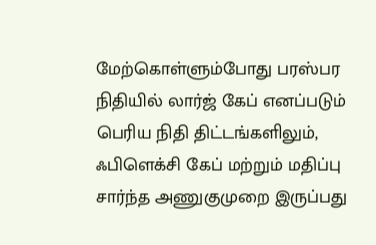மேற்கொள்ளும்போது பரஸ்பர நிதியில் லார்ஜ் கேப் எனப்படும் பெரிய நிதி திட்டங்களிலும், ஃபிளெக்சி கேப் மற்றும் மதிப்பு சார்ந்த அணுகுமுறை இருப்பது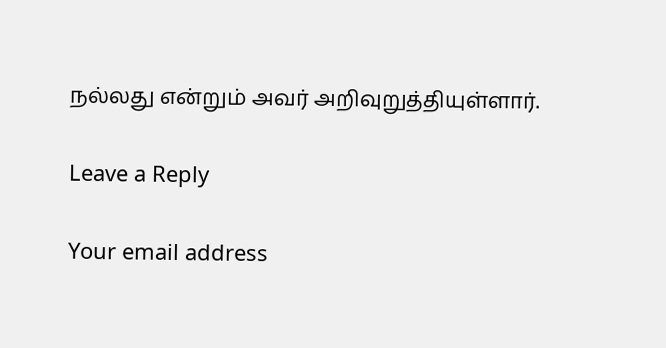நல்லது என்றும் அவர் அறிவுறுத்தியுள்ளார்.

Leave a Reply

Your email address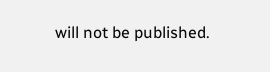will not be published.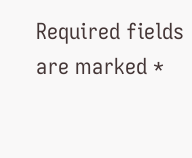Required fields are marked *